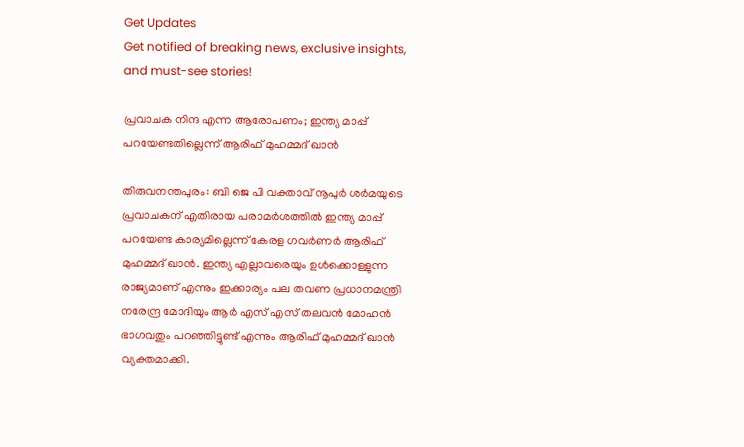Get Updates
Get notified of breaking news, exclusive insights, and must-see stories!

പ്രവാചക നിന്ദ എന്ന ആരോപണം; ഇന്ത്യ മാപ്പ് പറയേണ്ടതില്ലെന്ന് ആരിഫ് മുഹമ്മദ് ഖാന്‍

തിരുവനന്തപുരം: ബി ജെ പി വക്താവ് നൂപുര്‍ ശര്‍മയുടെ പ്രവാചകന് എതിരായ പരാമര്‍ശത്തില്‍ ഇന്ത്യ മാപ്പ് പറയേണ്ട കാര്യമില്ലെന്ന് കേരള ഗവര്‍ണര്‍ ആരിഫ് മുഹമ്മദ് ഖാന്‍. ഇന്ത്യ എല്ലാവരെയും ഉള്‍ക്കൊള്ളുന്ന രാജ്യമാണ് എന്നും ഇക്കാര്യം പല തവണ പ്രധാനമന്ത്രി നരേന്ദ്ര മോദിയും ആര്‍ എസ് എസ് തലവന്‍ മോഹന്‍ ഭാഗവതും പറഞ്ഞിട്ടുണ്ട് എന്നും ആരിഫ് മുഹമ്മദ് ഖാന്‍ വ്യക്തമാക്കി.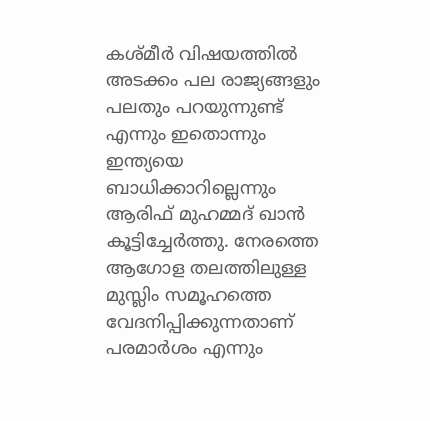കശ്മീര്‍ വിഷയത്തില്‍ അടക്കം പല രാജ്യങ്ങളും പലതും പറയുന്നുണ്ട് എന്നും ഇതൊന്നും ഇന്ത്യയെ ബാധിക്കാറില്ലെന്നും ആരിഫ് മുഹമ്മദ് ഖാന്‍ കൂട്ടിച്ചേര്‍ത്തു. നേരത്തെ ആഗോള തലത്തിലുള്ള മുസ്ലിം സമൂഹത്തെ വേദനിപ്പിക്കുന്നതാണ് പരമാര്‍ശം എന്നും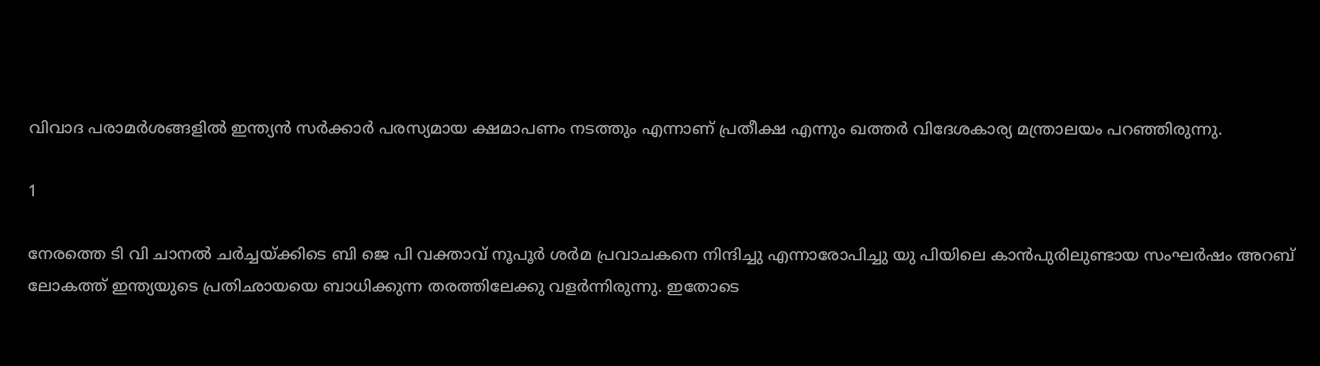വിവാദ പരാമര്‍ശങ്ങളില്‍ ഇന്ത്യന്‍ സര്‍ക്കാര്‍ പരസ്യമായ ക്ഷമാപണം നടത്തും എന്നാണ് പ്രതീക്ഷ എന്നും ഖത്തര്‍ വിദേശകാര്യ മന്ത്രാലയം പറഞ്ഞിരുന്നു.

1

നേരത്തെ ടി വി ചാനല്‍ ചര്‍ച്ചയ്ക്കിടെ ബി ജെ പി വക്താവ് നൂപൂര്‍ ശര്‍മ പ്രവാചകനെ നിന്ദിച്ചു എന്നാരോപിച്ചു യു പിയിലെ കാന്‍പുരിലുണ്ടായ സംഘര്‍ഷം അറബ് ലോകത്ത് ഇന്ത്യയുടെ പ്രതിഛായയെ ബാധിക്കുന്ന തരത്തിലേക്കു വളര്‍ന്നിരുന്നു. ഇതോടെ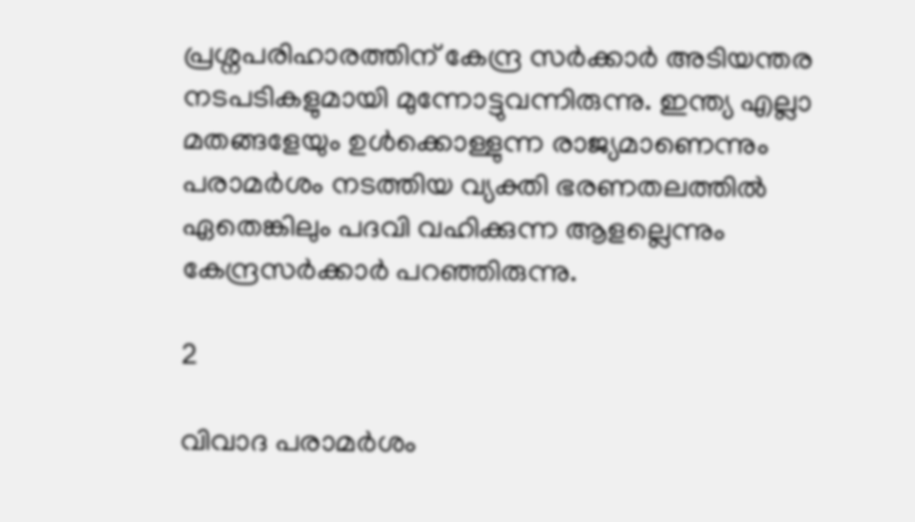പ്രശ്നപരിഹാരത്തിന് കേന്ദ്ര സര്‍ക്കാര്‍ അടിയന്തര നടപടികളുമായി മുന്നോട്ടുവന്നിരുന്നു. ഇന്ത്യ എല്ലാ മതങ്ങളേയും ഉള്‍ക്കൊള്ളുന്ന രാജ്യമാണെന്നും പരാമര്‍ശം നടത്തിയ വ്യക്തി ഭരണതലത്തില്‍ ഏതെങ്കിലും പദവി വഹിക്കുന്ന ആളല്ലെന്നും കേന്ദ്രസര്‍ക്കാര്‍ പറഞ്ഞിരുന്നു.

2

വിവാദ പരാമര്‍ശം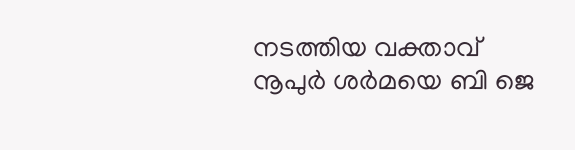നടത്തിയ വക്താവ് നൂപുര്‍ ശര്‍മയെ ബി ജെ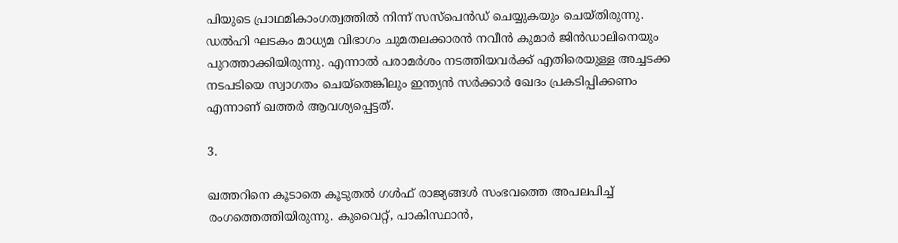പിയുടെ പ്രാഥമികാംഗത്വത്തില്‍ നിന്ന് സസ്‌പെന്‍ഡ് ചെയ്യുകയും ചെയ്തിരുന്നു. ഡല്‍ഹി ഘടകം മാധ്യമ വിഭാഗം ചുമതലക്കാരന്‍ നവീന്‍ കുമാര്‍ ജിന്‍ഡാലിനെയും പുറത്താക്കിയിരുന്നു. എന്നാല്‍ പരാമര്‍ശം നടത്തിയവര്‍ക്ക് എതിരെയുള്ള അച്ചടക്ക നടപടിയെ സ്വാഗതം ചെയ്‌തെങ്കിലും ഇന്ത്യന്‍ സര്‍ക്കാര്‍ ഖേദം പ്രകടിപ്പിക്കണം എന്നാണ് ഖത്തര്‍ ആവശ്യപ്പെട്ടത്.

3.

ഖത്തറിനെ കൂടാതെ കൂടുതല്‍ ഗള്‍ഫ് രാജ്യങ്ങള്‍ സംഭവത്തെ അപലപിച്ച് രംഗത്തെത്തിയിരുന്നു. കുവൈറ്റ്, പാകിസ്ഥാന്‍,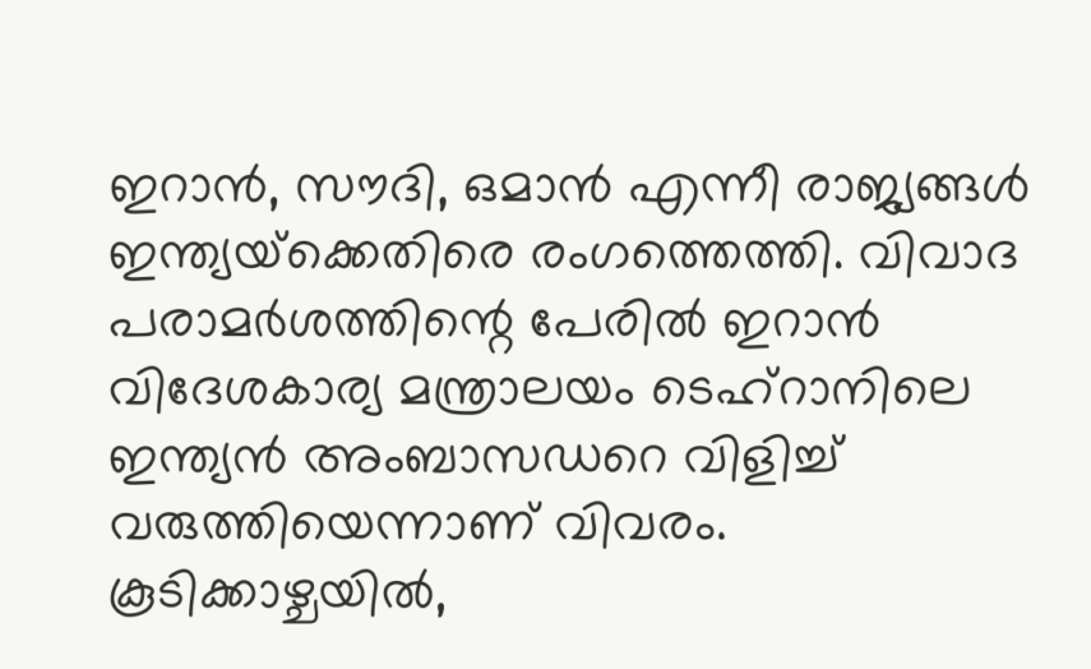ഇറാന്‍, സൗദി, ഒമാന്‍ എന്നീ രാജ്യങ്ങള്‍ ഇന്ത്യയ്‌ക്കെതിരെ രംഗത്തെത്തി. വിവാദ പരാമര്‍ശത്തിന്റെ പേരില്‍ ഇറാന്‍ വിദേശകാര്യ മന്ത്രാലയം ടെഹ്റാനിലെ ഇന്ത്യന്‍ അംബാസഡറെ വിളിച്ച് വരുത്തിയെന്നാണ് വിവരം. കൂടിക്കാഴ്ചയില്‍,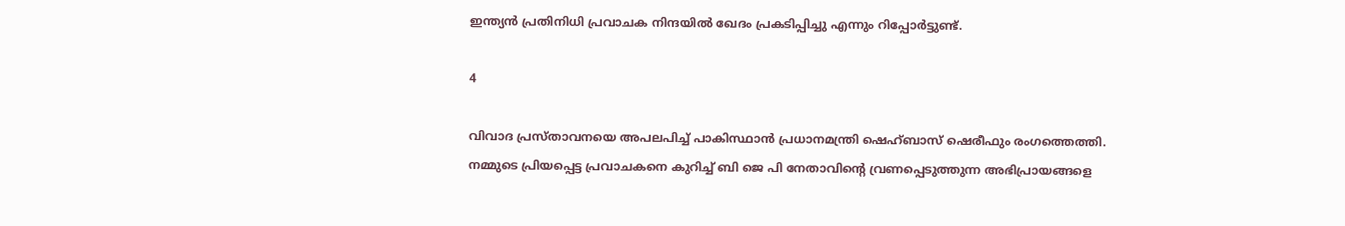ഇന്ത്യന്‍ പ്രതിനിധി പ്രവാചക നിന്ദയില്‍ ഖേദം പ്രകടിപ്പിച്ചു എന്നും റിപ്പോര്‍ട്ടുണ്ട്.

4

വിവാദ പ്രസ്താവനയെ അപലപിച്ച് പാകിസ്ഥാന്‍ പ്രധാനമന്ത്രി ഷെഹ്ബാസ് ഷെരീഫും രംഗത്തെത്തി. നമ്മുടെ പ്രിയപ്പെട്ട പ്രവാചകനെ കുറിച്ച് ബി ജെ പി നേതാവിന്റെ വ്രണപ്പെടുത്തുന്ന അഭിപ്രായങ്ങളെ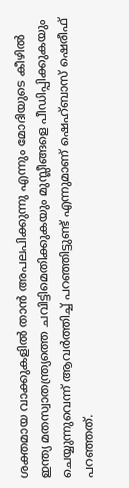ശക്തമായ വാക്കുകളില്‍ താന്‍ അപലപിക്കുന്നു എന്നും മോദിയുടെ കീഴില്‍ ഇന്ത്യ മതസ്വാതന്ത്ര്യത്തെ ചവിട്ടിമെതിക്കുകയും മുസ്ലീങ്ങളെ പീഡിപ്പിക്കുകയും ചെയ്യുന്നുവെന്ന് ആവര്‍ത്തിച്ച് പറഞ്ഞിട്ടുണ്ട് എന്നുമാണ് ഷെഹ്ബാസ് ഷെരീഫ് പറഞ്ഞത്.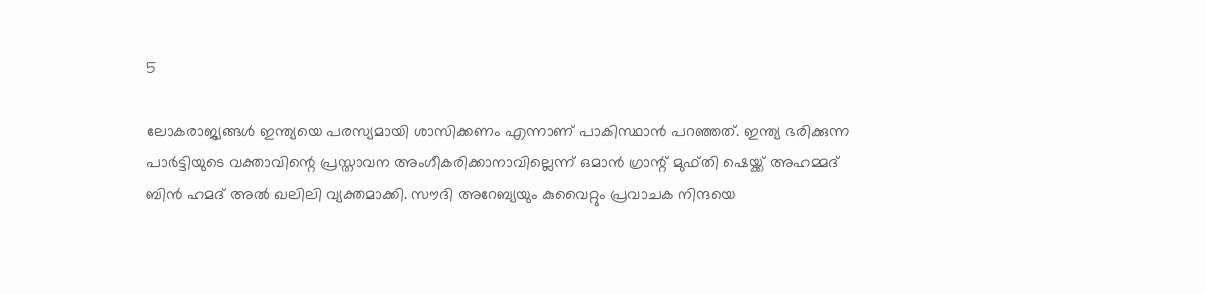5

ലോകരാജ്യങ്ങള്‍ ഇന്ത്യയെ പരസ്യമായി ശാസിക്കണം എന്നാണ് പാകിസ്ഥാന്‍ പറഞ്ഞത്. ഇന്ത്യ ഭരിക്കുന്ന പാര്‍ട്ടിയുടെ വക്താവിന്റെ പ്രസ്താവന അംഗീകരിക്കാനാവില്ലെന്ന് ഒമാന്‍ ഗ്രാന്റ് മുഫ്തി ഷെയ്ക്ക് അഹമ്മദ് ബിന്‍ ഹമദ് അല്‍ ഖലിലി വ്യക്തമാക്കി. സൗദി അറേബ്യയും കുവൈറ്റും പ്രവാചക നിന്ദയെ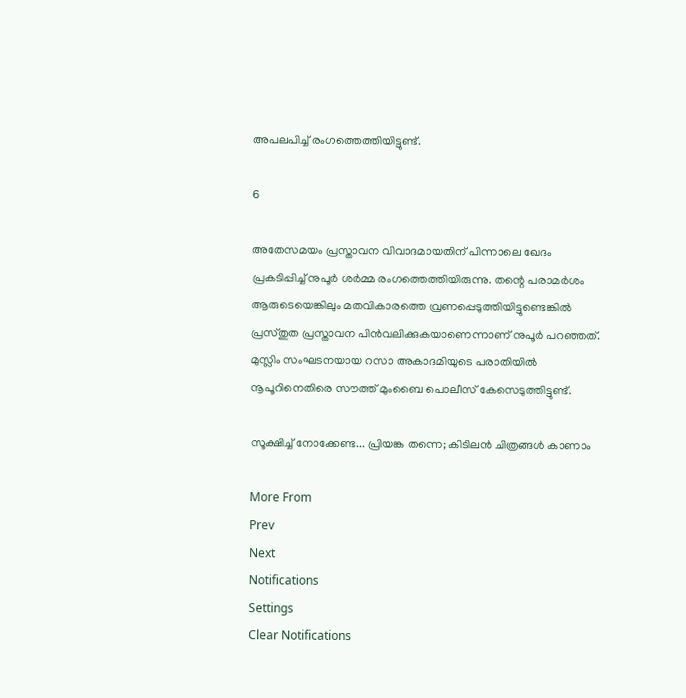അപലപിച്ച് രംഗത്തെത്തിയിട്ടുണ്ട്.

6

അതേസമയം പ്രസ്താവന വിവാദമായതിന് പിന്നാലെ ഖേദം പ്രകടിപ്പിച്ച് നുപൂര്‍ ശര്‍മ്മ രംഗത്തെത്തിയിരുന്നു. തന്റെ പരാമര്‍ശം ആരുടെയെങ്കിലും മതവികാരത്തെ വ്രണപ്പെടുത്തിയിട്ടുണ്ടെങ്കില്‍ പ്രസ്തുത പ്രസ്താവന പിന്‍വലിക്കുകയാണെന്നാണ് നുപൂര്‍ പറഞ്ഞത്. മുസ്ലിം സംഘടനയായ റസാ അകാദമിയുടെ പരാതിയില്‍ നൂപൂറിനെതിരെ സൗത്ത് മുംബൈ പൊലീസ് കേസെടുത്തിട്ടുണ്ട്.

സൂക്ഷിച്ച് നോക്കേണ്ട... പ്രിയങ്ക തന്നെ; കിടിലന്‍ ചിത്രങ്ങള്‍ കാണാം

More From
Prev
Next
Notifications
Settings
Clear Notifications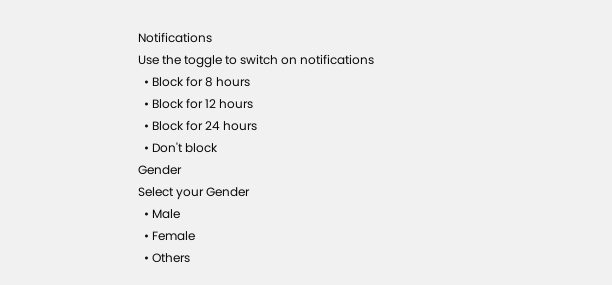Notifications
Use the toggle to switch on notifications
  • Block for 8 hours
  • Block for 12 hours
  • Block for 24 hours
  • Don't block
Gender
Select your Gender
  • Male
  • Female
  • Others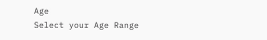Age
Select your Age Range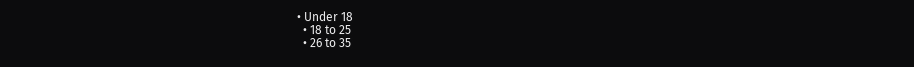• Under 18
  • 18 to 25
  • 26 to 35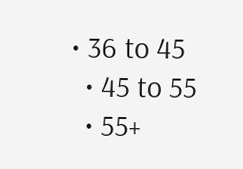• 36 to 45
  • 45 to 55
  • 55+